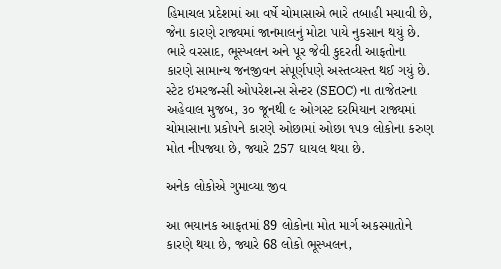હિમાચલ પ્રદેશમાં આ વર્ષે ચોમાસાએ ભારે તબાહી મચાવી છે, જેના કારણે રાજ્યમાં જાનમાલનું મોટા પાયે નુકસાન થયું છે. ભારે વરસાદ, ભૂસ્ખલન અને પૂર જેવી કુદરતી આફતોના કારણે સામાન્ય જનજીવન સંપૂર્ણપણે અસ્તવ્યસ્ત થઈ ગયું છે. સ્ટેટ ઇમરજન્સી ઓપરેશન્સ સેન્ટર (SEOC) ના તાજેતરના અહેવાલ મુજબ, ૩૦ જૂનથી ૯ ઓગસ્ટ દરમિયાન રાજ્યમાં ચોમાસાના પ્રકોપને કારણે ઓછામાં ઓછા ૧૫૭ લોકોના કરુણ મોત નીપજ્યા છે, જ્યારે 257 ઘાયલ થયા છે.

અનેક લોકોએ ગુમાવ્યા જીવ

આ ભયાનક આફતમાં 89 લોકોના મોત માર્ગ અકસ્માતોને કારણે થયા છે, જ્યારે 68 લોકો ભૂસ્ખલન,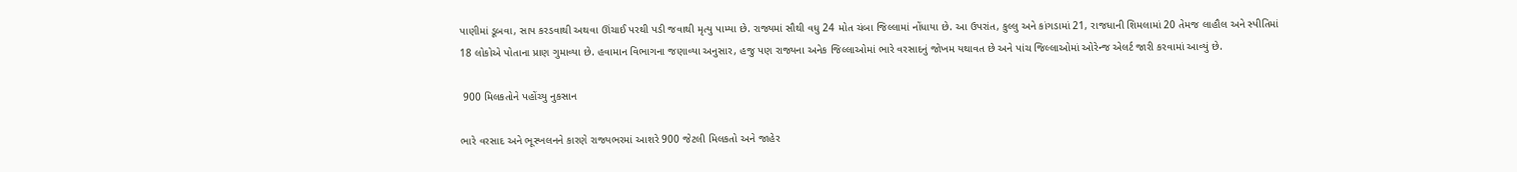પાણીમાં ડૂબવા, સાપ કરડવાથી અથવા ઊંચાઈ પરથી પડી જવાથી મૃત્યુ પામ્યા છે. રાજ્યમાં સૌથી વધુ 24 મોત ચંબા જિલ્લામાં નોંધાયા છે. આ ઉપરાંત, કુલ્લુ અને કાંગડામાં 21, રાજધાની શિમલામાં 20 તેમજ લાહૌલ અને સ્પીતિમાં 18 લોકોએ પોતાના પ્રાણ ગુમાવ્યા છે. હવામાન વિભાગના જણાવ્યા અનુસાર, હજુ પણ રાજ્યના અનેક જિલ્લાઓમાં ભારે વરસાદનું જોખમ યથાવત છે અને પાંચ જિલ્લાઓમાં ઓરેન્જ એલર્ટ જારી કરવામાં આવ્યું છે.

 900 મિલકતોને પહોંચ્યુ નુકસાન

ભારે વરસાદ અને ભૂસ્ખલનને કારણે રાજ્યભરમાં આશરે 900 જેટલી મિલકતો અને જાહેર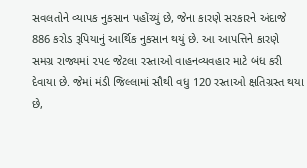સવલતોને વ્યાપક નુકસાન પહોંચ્યું છે, જેના કારણે સરકારને અંદાજે 886 કરોડ રૂપિયાનું આર્થિક નુકસાન થયું છે. આ આપત્તિને કારણે સમગ્ર રાજ્યમાં ૨૫૯ જેટલા રસ્તાઓ વાહનવ્યવહાર માટે બંધ કરી દેવાયા છે. જેમાં મંડી જિલ્લામાં સૌથી વધુ 120 રસ્તાઓ ક્ષતિગ્રસ્ત થયા છે,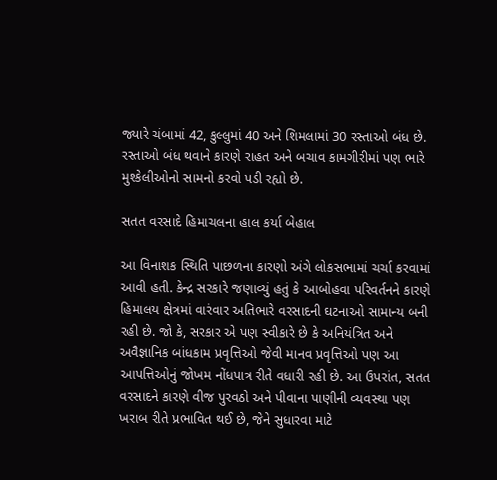જ્યારે ચંબામાં 42, કુલ્લુમાં 40 અને શિમલામાં 30 રસ્તાઓ બંધ છે. રસ્તાઓ બંધ થવાને કારણે રાહત અને બચાવ કામગીરીમાં પણ ભારે મુશ્કેલીઓનો સામનો કરવો પડી રહ્યો છે.

સતત વરસાદે હિમાચલના હાલ કર્યા બેહાલ

આ વિનાશક સ્થિતિ પાછળના કારણો અંગે લોકસભામાં ચર્ચા કરવામાં આવી હતી. કેન્દ્ર સરકારે જણાવ્યું હતું કે આબોહવા પરિવર્તનને કારણે હિમાલય ક્ષેત્રમાં વારંવાર અતિભારે વરસાદની ઘટનાઓ સામાન્ય બની રહી છે. જો કે, સરકાર એ પણ સ્વીકારે છે કે અનિયંત્રિત અને અવૈજ્ઞાનિક બાંધકામ પ્રવૃત્તિઓ જેવી માનવ પ્રવૃત્તિઓ પણ આ આપત્તિઓનું જોખમ નોંધપાત્ર રીતે વધારી રહી છે. આ ઉપરાંત, સતત વરસાદને કારણે વીજ પુરવઠો અને પીવાના પાણીની વ્યવસ્થા પણ ખરાબ રીતે પ્રભાવિત થઈ છે, જેને સુધારવા માટે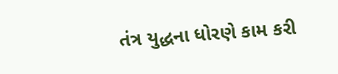તંત્ર યુદ્ધના ધોરણે કામ કરી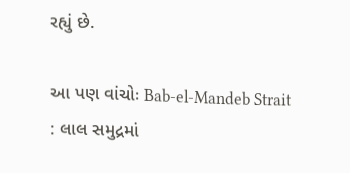રહ્યું છે.

આ પણ વાંચોઃ Bab-el-Mandeb Strait : લાલ સમુદ્રમાં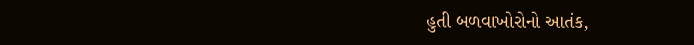હુતી બળવાખોરોનો આતંક,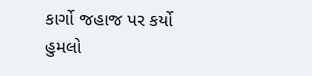કાર્ગો જહાજ પર કર્યો હુમલો